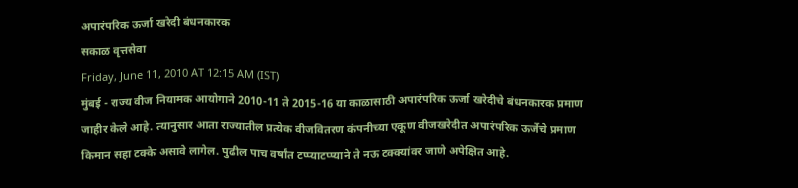अपारंपरिक ऊर्जा खरेदी बंधनकारक
सकाळ वृत्तसेवा
Friday, June 11, 2010 AT 12:15 AM (IST)
मुंबई - राज्य वीज नियामक आयोगाने 2010-11 ते 2015-16 या काळासाठी अपारंपरिक ऊर्जा खरेदीचे बंधनकारक प्रमाण जाहीर केले आहे. त्यानुसार आता राज्यातील प्रत्येक वीजवितरण कंपनीच्या एकूण वीजखरेदीत अपारंपरिक ऊर्जेचे प्रमाण किमान सहा टक्के असावे लागेल. पुढील पाच वर्षांत टप्प्याटप्प्याने ते नऊ टक्क्यांवर जाणे अपेक्षित आहे.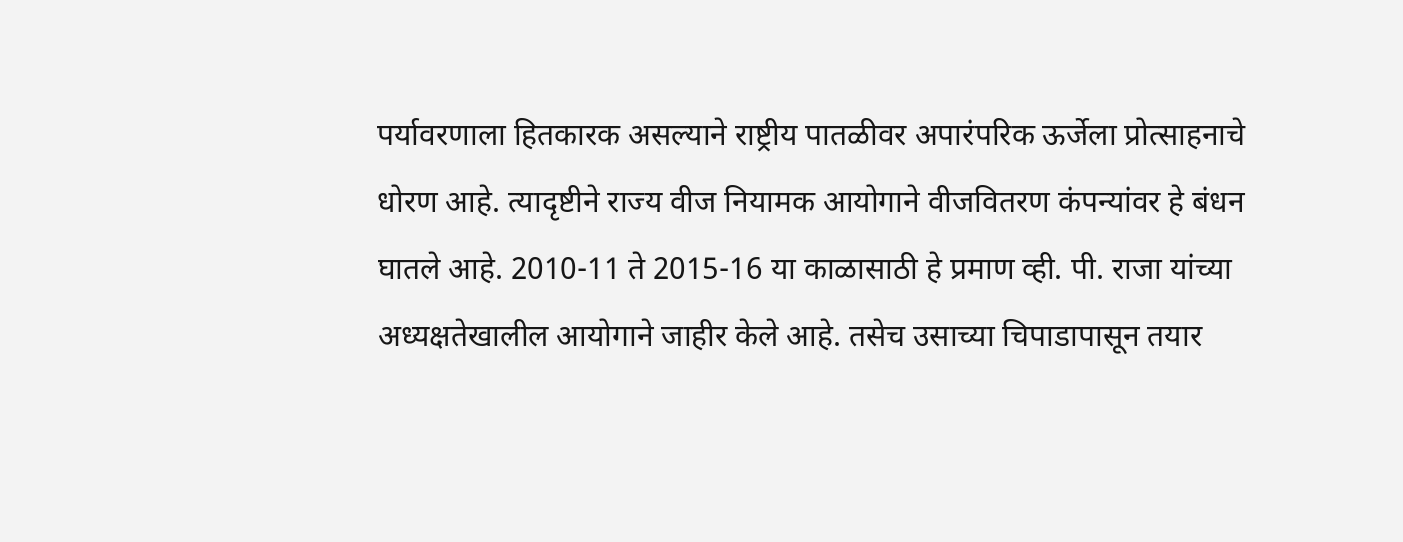पर्यावरणाला हितकारक असल्याने राष्ट्रीय पातळीवर अपारंपरिक ऊर्जेला प्रोत्साहनाचे धोरण आहे. त्यादृष्टीने राज्य वीज नियामक आयोगाने वीजवितरण कंपन्यांवर हे बंधन घातले आहे. 2010-11 ते 2015-16 या काळासाठी हे प्रमाण व्ही. पी. राजा यांच्या अध्यक्षतेखालील आयोगाने जाहीर केले आहे. तसेच उसाच्या चिपाडापासून तयार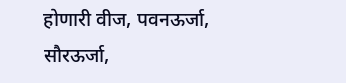होणारी वीज, पवनऊर्जा, सौरऊर्जा,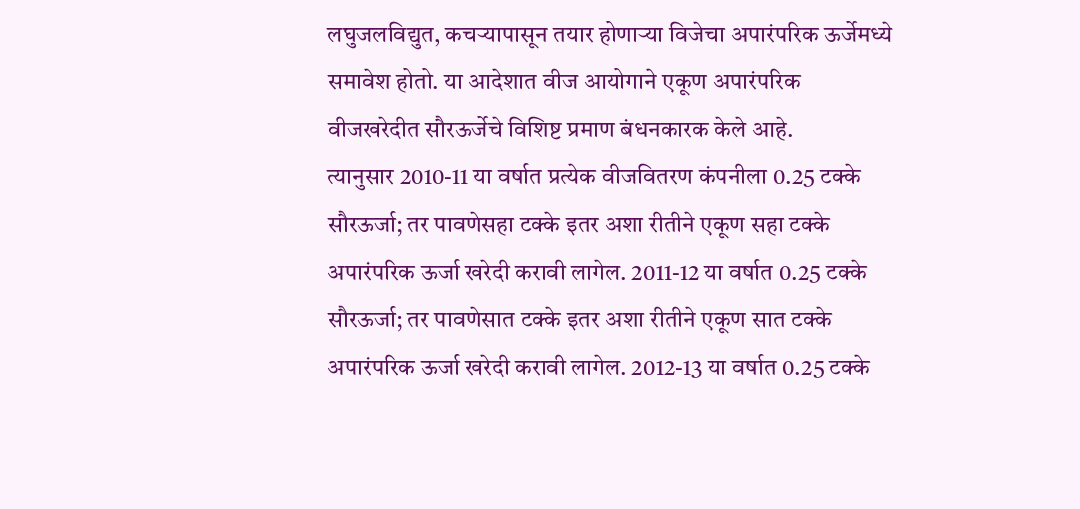लघुजलविद्युत, कचऱ्यापासून तयार होणाऱ्या विजेचा अपारंपरिक ऊर्जेमध्ये समावेश होतो. या आदेशात वीज आयोगाने एकूण अपारंपरिक वीजखरेदीत सौरऊर्जेचे विशिष्ट प्रमाण बंधनकारक केले आहे.
त्यानुसार 2010-11 या वर्षात प्रत्येक वीजवितरण कंपनीला 0.25 टक्के सौरऊर्जा; तर पावणेसहा टक्के इतर अशा रीतीने एकूण सहा टक्के अपारंपरिक ऊर्जा खरेदी करावी लागेल. 2011-12 या वर्षात 0.25 टक्के सौरऊर्जा; तर पावणेसात टक्के इतर अशा रीतीने एकूण सात टक्के अपारंपरिक ऊर्जा खरेदी करावी लागेल. 2012-13 या वर्षात 0.25 टक्के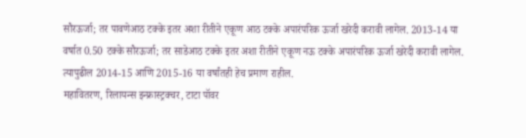सौरऊर्जा; तर पावणेआठ टक्के इतर अशा रीतीने एकूण आठ टक्के अपारंपरिक ऊर्जा खरेदी करावी लागेल. 2013-14 या वर्षात 0.50 टक्के सौरऊर्जा; तर साडेआठ टक्के इतर अशा रीतीने एकूण नऊ टक्के अपारंपरिक ऊर्जा खरेदी करावी लागेल. त्यापुढील 2014-15 आणि 2015-16 या वर्षांतही हेच प्रमाण राहील.
महावितरण, रिलायन्स इन्फ्रास्ट्रक्चर, टाटा पॉवर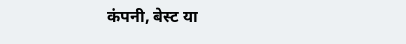कंपनी, बेस्ट या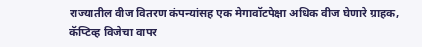राज्यातील वीज वितरण कंपन्यांसह एक मेगावॉटपेक्षा अधिक वीज घेणारे ग्राहक, कॅप्टिव्ह विजेचा वापर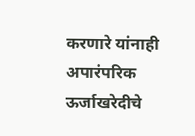करणारे यांनाही अपारंपरिक ऊर्जाखरेदीचे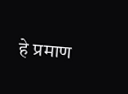हे प्रमाण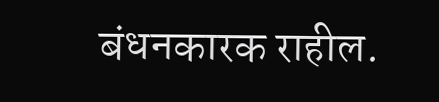बंधनकारक राहील.